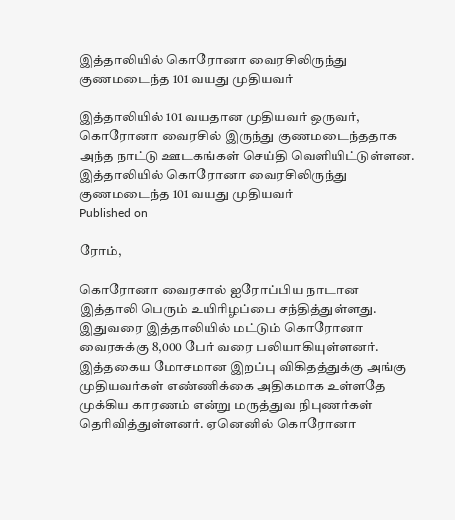இத்தாலியில் கொரோனா வைரசிலிருந்து குணமடைந்த 101 வயது முதியவர்

இத்தாலியில் 101 வயதான முதியவர் ஒருவர், கொரோனா வைரசில் இருந்து குணமடைந்ததாக அந்த நாட்டு ஊடகங்கள் செய்தி வெளியிட்டுள்ளன.
இத்தாலியில் கொரோனா வைரசிலிருந்து குணமடைந்த 101 வயது முதியவர்
Published on

ரோம்,

கொரோனா வைரசால் ஐரோப்பிய நாடான இத்தாலி பெரும் உயிரிழப்பை சந்தித்துள்ளது. இதுவரை இத்தாலியில் மட்டும் கொரோனா வைரசுக்கு 8,000 பேர் வரை பலியாகியுள்ளனர். இத்தகைய மோசமான இறப்பு விகிதத்துக்கு அங்கு முதியவர்கள் எண்ணிக்கை அதிகமாக உள்ளதே முக்கிய காரணம் என்று மருத்துவ நிபுணர்கள் தெரிவித்துள்ளனர். ஏனெனில் கொரோனா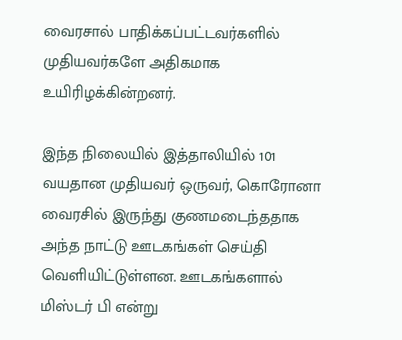வைரசால் பாதிக்கப்பட்டவர்களில் முதியவர்களே அதிகமாக உயிரிழக்கின்றனர்.

இந்த நிலையில் இத்தாலியில் 101 வயதான முதியவர் ஒருவர், கொரோனா வைரசில் இருந்து குணமடைந்ததாக அந்த நாட்டு ஊடகங்கள் செய்தி வெளியிட்டுள்ளன. ஊடகங்களால் மிஸ்டர் பி என்று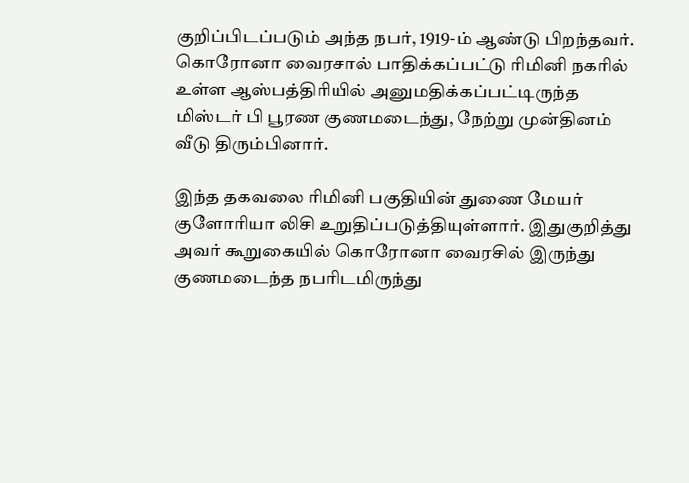குறிப்பிடப்படும் அந்த நபர், 1919-ம் ஆண்டு பிறந்தவர். கொரோனா வைரசால் பாதிக்கப்பட்டு ரிமினி நகரில் உள்ள ஆஸ்பத்திரியில் அனுமதிக்கப்பட்டிருந்த மிஸ்டர் பி பூரண குணமடைந்து, நேற்று முன்தினம் வீடு திரும்பினார்.

இந்த தகவலை ரிமினி பகுதியின் துணை மேயர் குளோரியா லிசி உறுதிப்படுத்தியுள்ளார். இதுகுறித்து அவர் கூறுகையில் கொரோனா வைரசில் இருந்து குணமடைந்த நபரிடமிருந்து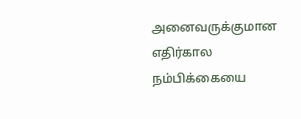அனைவருக்குமான எதிர்கால நம்பிக்கையை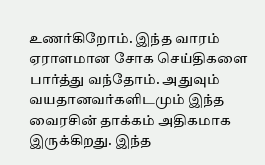உணர்கிறோம். இந்த வாரம் ஏராளமான சோக செய்திகளை பார்த்து வந்தோம். அதுவும் வயதானவர்களிடமும் இந்த வைரசின் தாக்கம் அதிகமாக இருக்கிறது. இந்த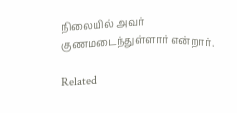நிலையில் அவர் குணமடைந்துள்ளார் என்றார்.

Related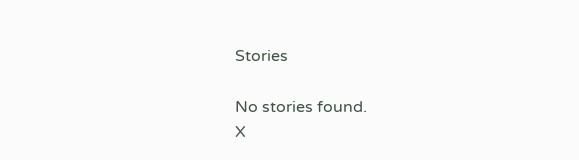Stories

No stories found.
X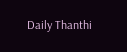Daily Thanthi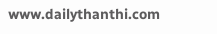www.dailythanthi.com